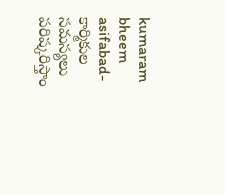kumaram bheem asifabad- కార్మికుల సమస్యలు పరిష్కరిస్తాం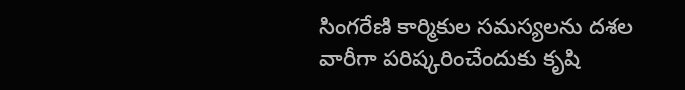సింగరేణి కార్మికుల సమస్యలను దశల వారీగా పరిష్కరించేందుకు కృషి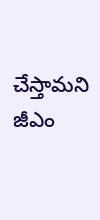చేస్తామని జీఎం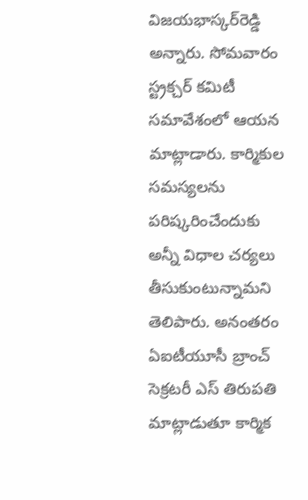విజయభాస్కర్‌రెడ్డి అన్నారు. సోమవారం స్ట్రక్చర్‌ కమిటీ సమావేశంలో ఆయన మాట్లాడారు. కార్మికుల సమస్యలను పరిష్కరించేందుకు అన్నీ విధాల చర్యలు తీసుకుంటున్నామని తెలిపారు. అనంతరం ఏఐటీయూసీ బ్రాంచ్‌ సెక్రటరీ ఎస్‌ తిరుపతి మాట్లాడుతూ కార్మిక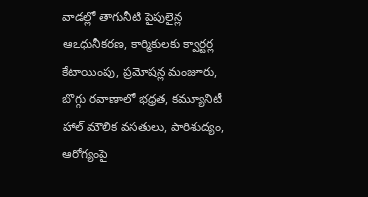వాడల్లో తాగునీటి పైపులైన్ల ఆఽధునీకరణ, కార్మికులకు క్వార్టర్ల కేటాయింపు, ప్రమోషన్ల మంజూరు, బొగ్గు రవాణాలో భధ్రత, కమ్యూనిటీ హాల్‌ మౌలిక వసతులు, పారిశుద్యం, ఆరోగ్యంపై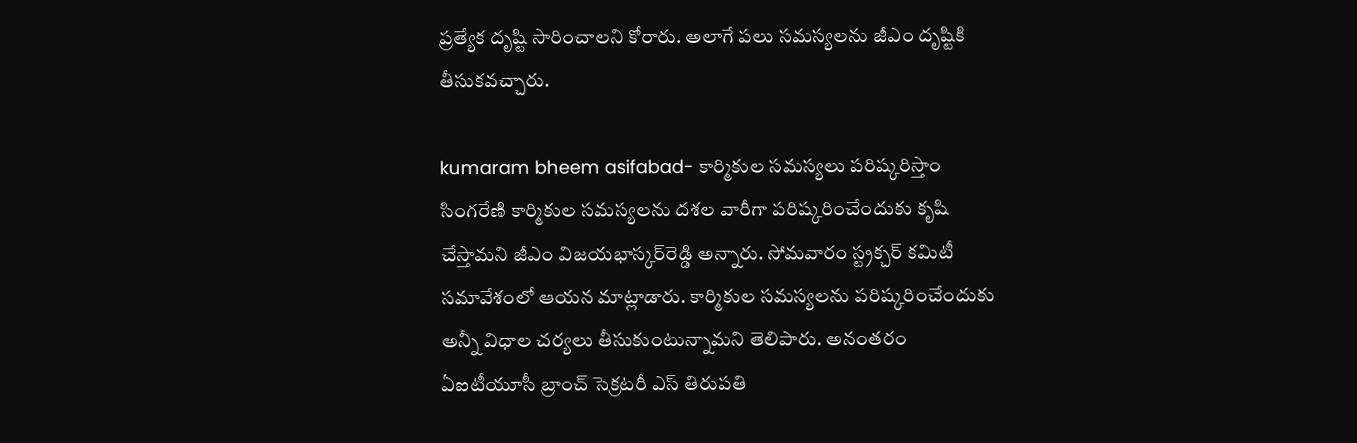ప్రత్యేక దృష్టి సారించాలని కోరారు. అలాగే పలు సమస్యలను జీఎం దృష్టికి తీసుకవచ్చారు.

kumaram bheem asifabad- కార్మికుల సమస్యలు పరిష్కరిస్తాం
సింగరేణి కార్మికుల సమస్యలను దశల వారీగా పరిష్కరించేందుకు కృషి చేస్తామని జీఎం విజయభాస్కర్‌రెడ్డి అన్నారు. సోమవారం స్ట్రక్చర్‌ కమిటీ సమావేశంలో ఆయన మాట్లాడారు. కార్మికుల సమస్యలను పరిష్కరించేందుకు అన్నీ విధాల చర్యలు తీసుకుంటున్నామని తెలిపారు. అనంతరం ఏఐటీయూసీ బ్రాంచ్‌ సెక్రటరీ ఎస్‌ తిరుపతి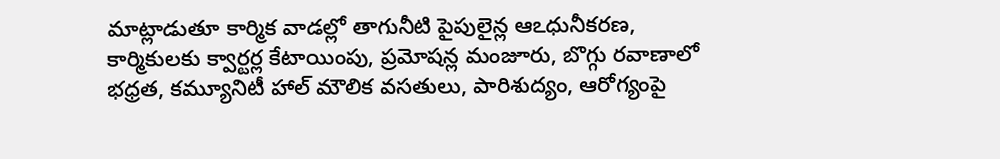మాట్లాడుతూ కార్మిక వాడల్లో తాగునీటి పైపులైన్ల ఆఽధునీకరణ, కార్మికులకు క్వార్టర్ల కేటాయింపు, ప్రమోషన్ల మంజూరు, బొగ్గు రవాణాలో భధ్రత, కమ్యూనిటీ హాల్‌ మౌలిక వసతులు, పారిశుద్యం, ఆరోగ్యంపై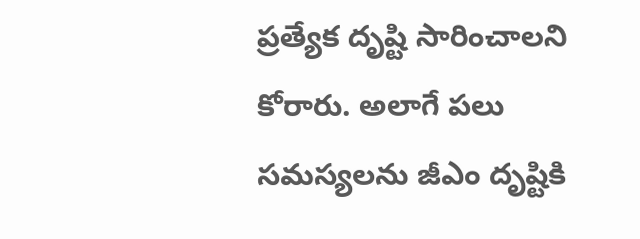ప్రత్యేక దృష్టి సారించాలని కోరారు. అలాగే పలు సమస్యలను జీఎం దృష్టికి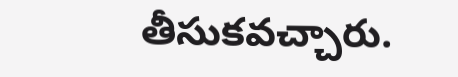తీసుకవచ్చారు.